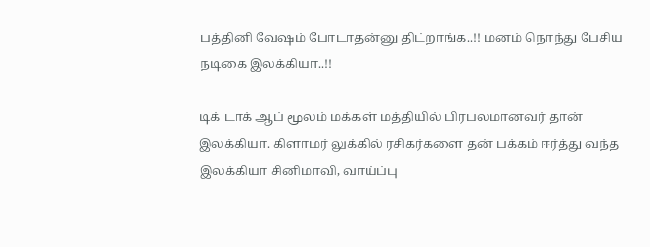பத்தினி வேஷம் போடாதன்னு திட்றாங்க..!! மனம் நொந்து பேசிய நடிகை இலக்கியா..!!

டிக் டாக் ஆப் மூலம் மக்கள் மத்தியில் பிரபலமானவர் தான் இலக்கியா. கிளாமர் லுக்கில் ரசிகர்களை தன் பக்கம் ஈர்த்து வந்த இலக்கியா சினிமாவி, வாய்ப்பு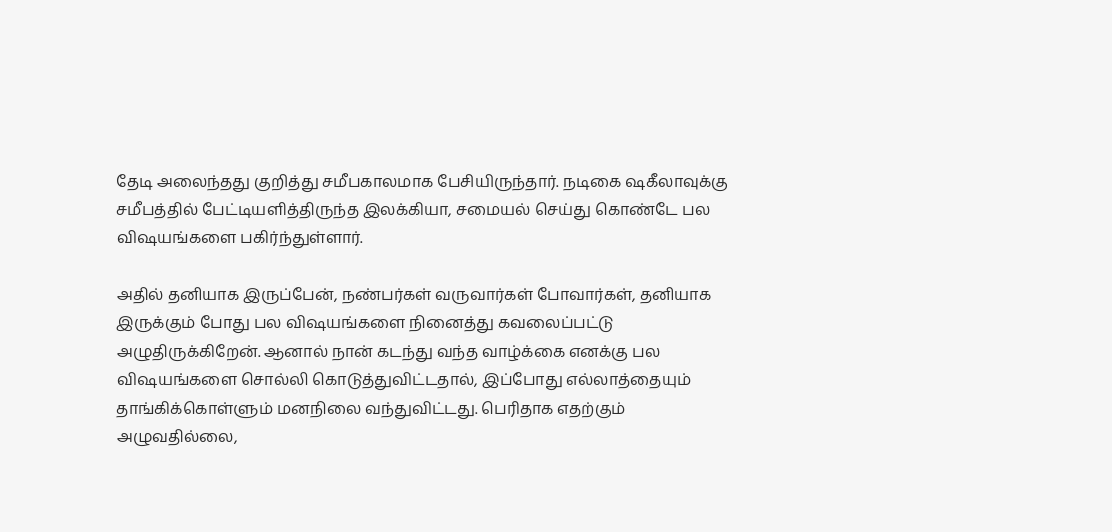தேடி அலைந்தது குறித்து சமீபகாலமாக பேசியிருந்தார். நடிகை ஷகீலாவுக்கு சமீபத்தில் பேட்டியளித்திருந்த இலக்கியா, சமையல் செய்து கொண்டே பல விஷயங்களை பகிர்ந்துள்ளார்.

அதில் தனியாக இருப்பேன், நண்பர்கள் வருவார்கள் போவார்கள், தனியாக இருக்கும் போது பல விஷயங்களை நினைத்து கவலைப்பட்டு அழுதிருக்கிறேன். ஆனால் நான் கடந்து வந்த வாழ்க்கை எனக்கு பல விஷயங்களை சொல்லி கொடுத்துவிட்டதால், இப்போது எல்லாத்தையும் தாங்கிக்கொள்ளும் மனநிலை வந்துவிட்டது. பெரிதாக எதற்கும் அழுவதில்லை,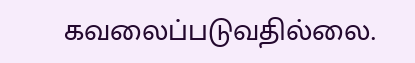கவலைப்படுவதில்லை.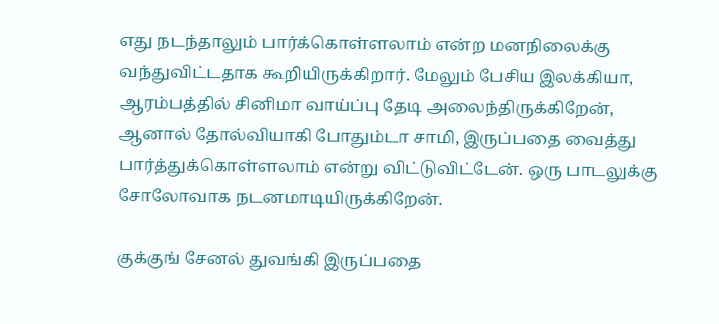எது நடந்தாலும் பார்க்கொள்ளலாம் என்ற மனநிலைக்கு வந்துவிட்டதாக கூறியிருக்கிறார். மேலும் பேசிய இலக்கியா, ஆரம்பத்தில் சினிமா வாய்ப்பு தேடி அலைந்திருக்கிறேன், ஆனால் தோல்வியாகி போதும்டா சாமி, இருப்பதை வைத்து பார்த்துக்கொள்ளலாம் என்று விட்டுவிட்டேன். ஒரு பாடலுக்கு சோலோவாக நடனமாடியிருக்கிறேன்.

குக்குங் சேனல் துவங்கி இருப்பதை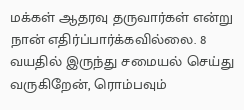மக்கள் ஆதரவு தருவார்கள் என்று நான் எதிர்ப்பார்க்கவில்லை. 8 வயதில் இருந்து சமையல் செய்து வருகிறேன், ரொம்பவும்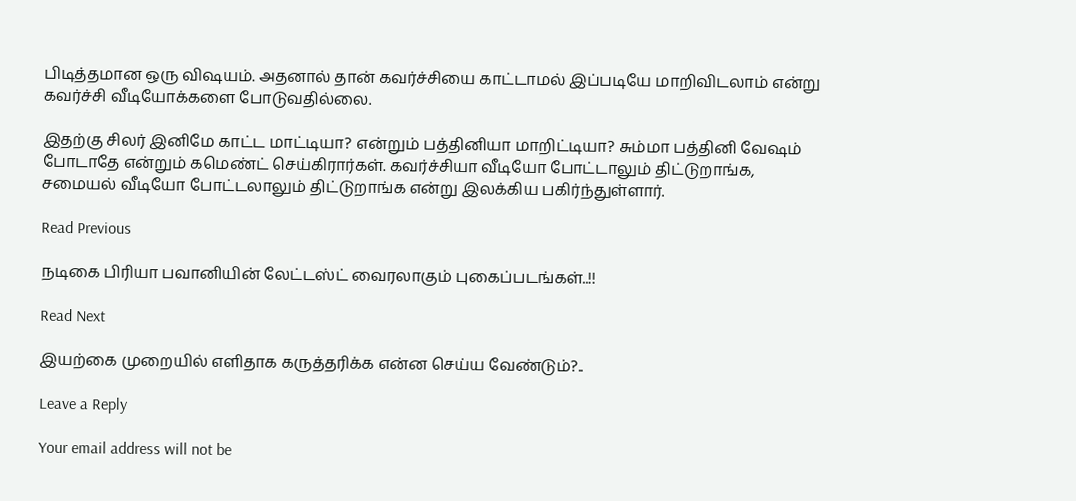பிடித்தமான ஒரு விஷயம். அதனால் தான் கவர்ச்சியை காட்டாமல் இப்படியே மாறிவிடலாம் என்று கவர்ச்சி வீடியோக்களை போடுவதில்லை.

இதற்கு சிலர் இனிமே காட்ட மாட்டியா? என்றும் பத்தினியா மாறிட்டியா? சும்மா பத்தினி வேஷம் போடாதே என்றும் கமெண்ட் செய்கிரார்கள். கவர்ச்சியா வீடியோ போட்டாலும் திட்டுறாங்க, சமையல் வீடியோ போட்டலாலும் திட்டுறாங்க என்று இலக்கிய பகிர்ந்துள்ளார்.

Read Previous

நடிகை பிரியா பவானியின் லேட்டஸ்ட் வைரலாகும் புகைப்படங்கள்..!!

Read Next

இயற்கை முறையில் எளிதாக கருத்தரிக்க என்ன செய்ய வேண்டும்?..

Leave a Reply

Your email address will not be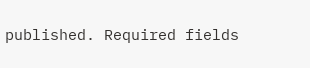published. Required fields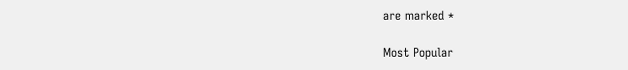are marked *

Most Popular